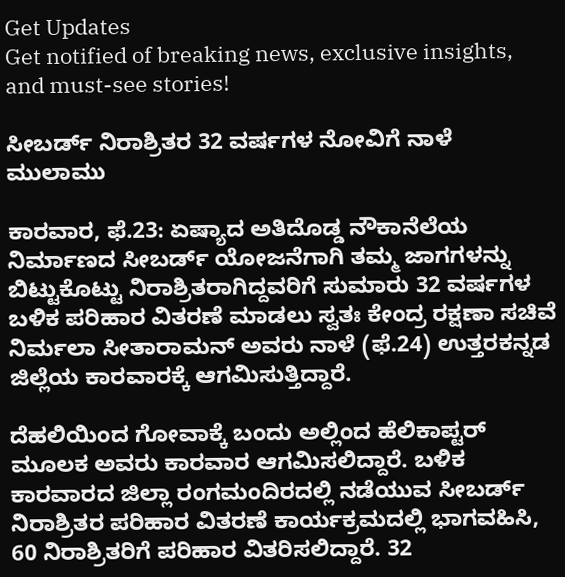Get Updates
Get notified of breaking news, exclusive insights, and must-see stories!

ಸೀಬರ್ಡ್ ನಿರಾಶ್ರಿತರ 32 ವರ್ಷಗಳ ನೋವಿಗೆ ನಾಳೆ ಮುಲಾಮು

ಕಾರವಾರ, ಫೆ.23: ಏಷ್ಯಾದ ಅತಿದೊಡ್ಡ ನೌಕಾನೆಲೆಯ ನಿರ್ಮಾಣದ ಸೀಬರ್ಡ್ ಯೋಜನೆಗಾಗಿ ತಮ್ಮ ಜಾಗಗಳನ್ನು ಬಿಟ್ಟುಕೊಟ್ಟು ನಿರಾಶ್ರಿತರಾಗಿದ್ದವರಿಗೆ ಸುಮಾರು 32 ವರ್ಷಗಳ ಬಳಿಕ ಪರಿಹಾರ ವಿತರಣೆ ಮಾಡಲು ಸ್ವತಃ ಕೇಂದ್ರ ರಕ್ಷಣಾ ಸಚಿವೆ ನಿರ್ಮಲಾ ಸೀತಾರಾಮನ್ ಅವರು ನಾಳೆ (ಫೆ.24) ಉತ್ತರಕನ್ನಡ ಜಿಲ್ಲೆಯ ಕಾರವಾರಕ್ಕೆ ಆಗಮಿಸುತ್ತಿದ್ದಾರೆ.

ದೆಹಲಿಯಿಂದ ಗೋವಾಕ್ಕೆ ಬಂದು ಅಲ್ಲಿಂದ ಹೆಲಿಕಾಪ್ಟರ್ ಮೂಲಕ ಅವರು ಕಾರವಾರ ಆಗಮಿಸಲಿದ್ದಾರೆ. ಬಳಿಕ ಕಾರವಾರದ ಜಿಲ್ಲಾ ರಂಗಮಂದಿರದಲ್ಲಿ ನಡೆಯುವ ಸೀಬರ್ಡ್ ನಿರಾಶ್ರಿತರ ಪರಿಹಾರ ವಿತರಣೆ ಕಾರ್ಯಕ್ರಮದಲ್ಲಿ ಭಾಗವಹಿಸಿ, 60 ನಿರಾಶ್ರಿತರಿಗೆ ಪರಿಹಾರ ವಿತರಿಸಲಿದ್ದಾರೆ. 32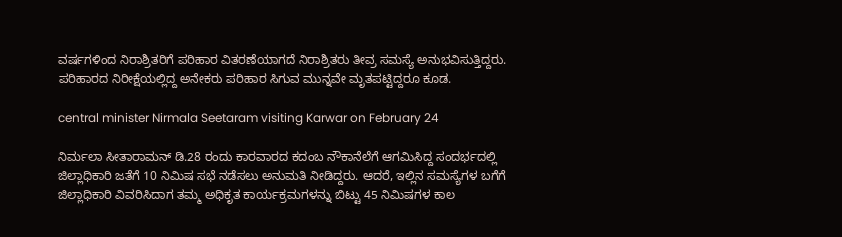ವರ್ಷಗಳಿಂದ ನಿರಾಶ್ರಿತರಿಗೆ ಪರಿಹಾರ ವಿತರಣೆಯಾಗದೆ ನಿರಾಶ್ರಿತರು ತೀವ್ರ ಸಮಸ್ಯೆ ಅನುಭವಿಸುತ್ತಿದ್ದರು. ಪರಿಹಾರದ ನಿರೀಕ್ಷೆಯಲ್ಲಿದ್ದ ಅನೇಕರು ಪರಿಹಾರ ಸಿಗುವ ಮುನ್ನವೇ ಮೃತಪಟ್ಟಿದ್ದರೂ ಕೂಡ.

central minister Nirmala Seetaram visiting Karwar on February 24

ನಿರ್ಮಲಾ ಸೀತಾರಾಮನ್ ಡಿ.28 ರಂದು ಕಾರವಾರದ ಕದಂಬ ನೌಕಾನೆಲೆಗೆ ಆಗಮಿಸಿದ್ದ ಸಂದರ್ಭದಲ್ಲಿ ಜಿಲ್ಲಾಧಿಕಾರಿ ಜತೆಗೆ 10 ನಿಮಿಷ ಸಭೆ ನಡೆಸಲು ಅನುಮತಿ ನೀಡಿದ್ದರು. ಆದರೆ, ಇಲ್ಲಿನ ಸಮಸ್ಯೆಗಳ ಬಗೆಗೆ ಜಿಲ್ಲಾಧಿಕಾರಿ ವಿವರಿಸಿದಾಗ ತಮ್ಮ ಅಧಿಕೃತ ಕಾರ್ಯಕ್ರಮಗಳನ್ನು ಬಿಟ್ಟು 45 ನಿಮಿಷಗಳ ಕಾಲ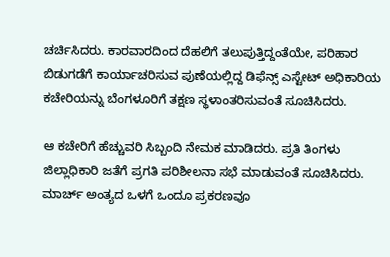ಚರ್ಚಿಸಿದರು. ಕಾರವಾರದಿಂದ ದೆಹಲಿಗೆ ತಲುಪುತ್ತಿದ್ದಂತೆಯೇ, ಪರಿಹಾರ ಬಿಡುಗಡೆಗೆ ಕಾರ್ಯಾಚರಿಸುವ ಪುಣೆಯಲ್ಲಿದ್ದ ಡಿಫೆನ್ಸ್ ಎಸ್ಟೇಟ್ ಅಧಿಕಾರಿಯ ಕಚೇರಿಯನ್ನು ಬೆಂಗಳೂರಿಗೆ ತಕ್ಷಣ ಸ್ಥಳಾಂತರಿಸುವಂತೆ ಸೂಚಿಸಿದರು.

ಆ ಕಚೇರಿಗೆ ಹೆಚ್ಚುವರಿ ಸಿಬ್ಬಂದಿ ನೇಮಕ ಮಾಡಿದರು. ಪ್ರತಿ ತಿಂಗಳು ಜಿಲ್ಲಾಧಿಕಾರಿ ಜತೆಗೆ ಪ್ರಗತಿ ಪರಿಶೀಲನಾ ಸಭೆ ಮಾಡುವಂತೆ ಸೂಚಿಸಿದರು. ಮಾರ್ಚ್ ಅಂತ್ಯದ ಒಳಗೆ ಒಂದೂ ಪ್ರಕರಣವೂ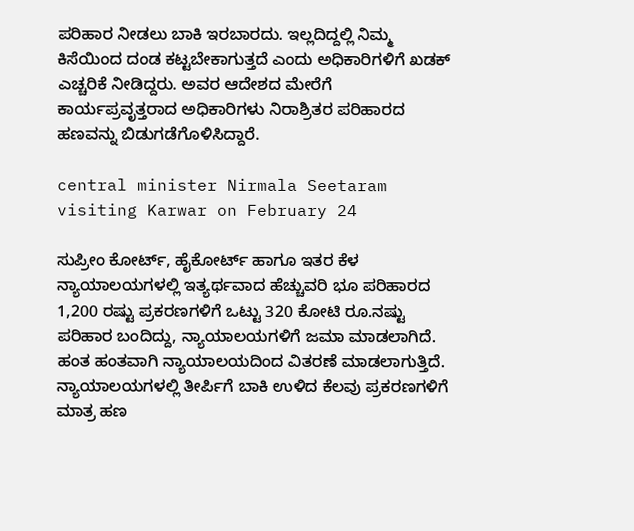ಪರಿಹಾರ ನೀಡಲು ಬಾಕಿ ಇರಬಾರದು. ಇಲ್ಲದಿದ್ದಲ್ಲಿ ನಿಮ್ಮ ಕಿಸೆಯಿಂದ ದಂಡ ಕಟ್ಟಬೇಕಾಗುತ್ತದೆ ಎಂದು ಅಧಿಕಾರಿಗಳಿಗೆ ಖಡಕ್ ಎಚ್ಚರಿಕೆ ನೀಡಿದ್ದರು. ಅವರ ಆದೇಶದ ಮೇರೆಗೆ ಕಾರ್ಯಪ್ರವೃತ್ತರಾದ ಅಧಿಕಾರಿಗಳು ನಿರಾಶ್ರಿತರ ಪರಿಹಾರದ ಹಣವನ್ನು ಬಿಡುಗಡೆಗೊಳಿಸಿದ್ದಾರೆ.

central minister Nirmala Seetaram visiting Karwar on February 24

ಸುಪ್ರೀಂ ಕೋರ್ಟ್, ಹೈಕೋರ್ಟ್ ಹಾಗೂ ಇತರ ಕೆಳ ನ್ಯಾಯಾಲಯಗಳಲ್ಲಿ ಇತ್ಯರ್ಥವಾದ ಹೆಚ್ಚುವರಿ ಭೂ ಪರಿಹಾರದ 1,200 ರಷ್ಟು ಪ್ರಕರಣಗಳಿಗೆ ಒಟ್ಟು 320 ಕೋಟಿ ರೂ.ನಷ್ಟು ಪರಿಹಾರ ಬಂದಿದ್ದು, ನ್ಯಾಯಾಲಯಗಳಿಗೆ ಜಮಾ ಮಾಡಲಾಗಿದೆ. ಹಂತ ಹಂತವಾಗಿ ನ್ಯಾಯಾಲಯದಿಂದ ವಿತರಣೆ ಮಾಡಲಾಗುತ್ತಿದೆ. ನ್ಯಾಯಾಲಯಗಳಲ್ಲಿ ತೀರ್ಪಿಗೆ ಬಾಕಿ ಉಳಿದ ಕೆಲವು ಪ್ರಕರಣಗಳಿಗೆ ಮಾತ್ರ ಹಣ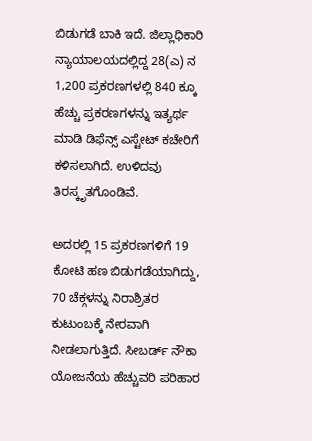ಬಿಡುಗಡೆ ಬಾಕಿ ಇದೆ. ಜಿಲ್ಲಾಧಿಕಾರಿ ನ್ಯಾಯಾಲಯದಲ್ಲಿದ್ದ 28(ಎ) ನ 1,200 ಪ್ರಕರಣಗಳಲ್ಲಿ 840 ಕ್ಕೂ ಹೆಚ್ಚು ಪ್ರಕರಣಗಳನ್ನು ಇತ್ಯರ್ಥ ಮಾಡಿ ಡಿಫೆನ್ಸ್ ಎಸ್ಟೇಟ್ ಕಚೇರಿಗೆ ಕಳಿಸಲಾಗಿದೆ. ಉಳಿದವು ತಿರಸ್ಕೃತಗೊಂಡಿವೆ.

ಅದರಲ್ಲಿ 15 ಪ್ರಕರಣಗಳಿಗೆ 19 ಕೋಟಿ ಹಣ ಬಿಡುಗಡೆಯಾಗಿದ್ದು, 70 ಚೆಕ್ಗಳನ್ನು ನಿರಾಶ್ರಿತರ ಕುಟುಂಬಕ್ಕೆ ನೇರವಾಗಿ ನೀಡಲಾಗುತ್ತಿದೆ. ಸೀಬರ್ಡ್ ನೌಕಾ ಯೋಜನೆಯ ಹೆಚ್ಚುವರಿ ಪರಿಹಾರ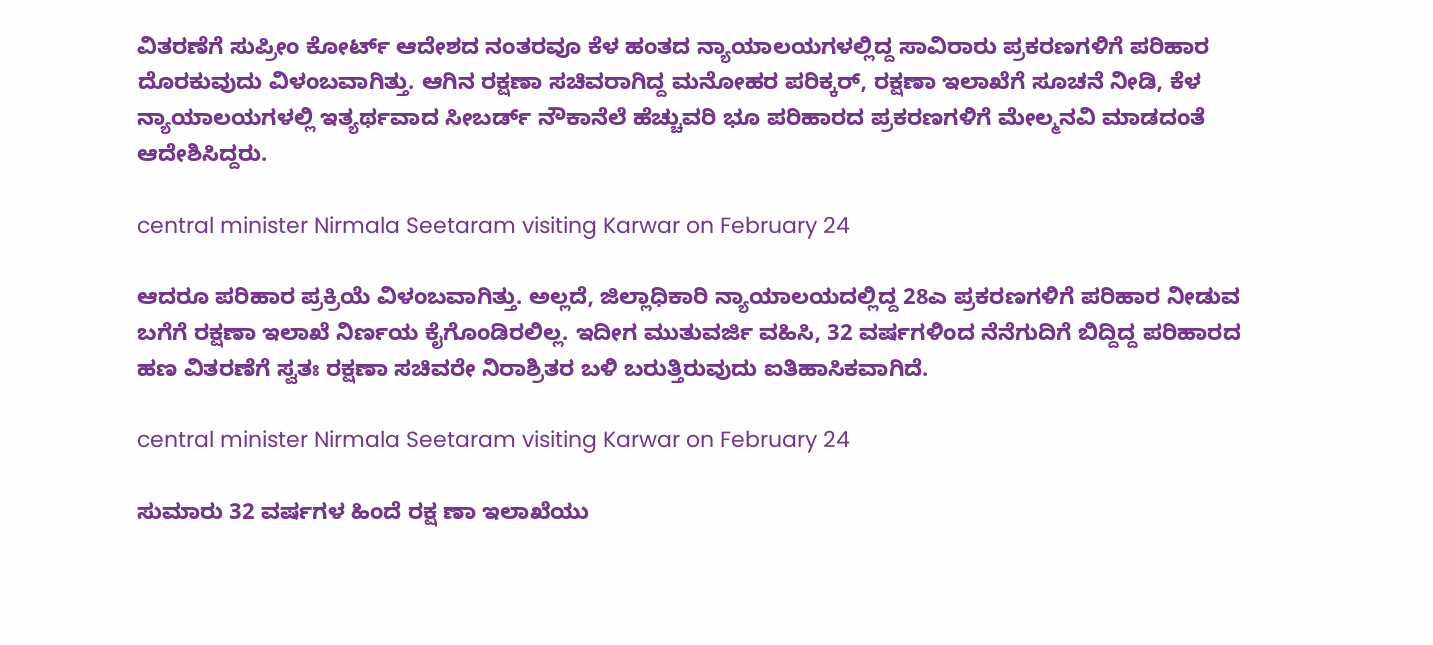ವಿತರಣೆಗೆ ಸುಪ್ರೀಂ ಕೋರ್ಟ್ ಆದೇಶದ ನಂತರವೂ ಕೆಳ ಹಂತದ ನ್ಯಾಯಾಲಯಗಳಲ್ಲಿದ್ದ ಸಾವಿರಾರು ಪ್ರಕರಣಗಳಿಗೆ ಪರಿಹಾರ ದೊರಕುವುದು ವಿಳಂಬವಾಗಿತ್ತು. ಆಗಿನ ರಕ್ಷಣಾ ಸಚಿವರಾಗಿದ್ದ ಮನೋಹರ ಪರಿಕ್ಕರ್, ರಕ್ಷಣಾ ಇಲಾಖೆಗೆ ಸೂಚನೆ ನೀಡಿ, ಕೆಳ ನ್ಯಾಯಾಲಯಗಳಲ್ಲಿ ಇತ್ಯರ್ಥವಾದ ಸೀಬರ್ಡ್ ನೌಕಾನೆಲೆ ಹೆಚ್ಚುವರಿ ಭೂ ಪರಿಹಾರದ ಪ್ರಕರಣಗಳಿಗೆ ಮೇಲ್ಮನವಿ ಮಾಡದಂತೆ ಆದೇಶಿಸಿದ್ದರು.

central minister Nirmala Seetaram visiting Karwar on February 24

ಆದರೂ ಪರಿಹಾರ ಪ್ರಕ್ರಿಯೆ ವಿಳಂಬವಾಗಿತ್ತು. ಅಲ್ಲದೆ, ಜಿಲ್ಲಾಧಿಕಾರಿ ನ್ಯಾಯಾಲಯದಲ್ಲಿದ್ದ 28ಎ ಪ್ರಕರಣಗಳಿಗೆ ಪರಿಹಾರ ನೀಡುವ ಬಗೆಗೆ ರಕ್ಷಣಾ ಇಲಾಖೆ ನಿರ್ಣಯ ಕೈಗೊಂಡಿರಲಿಲ್ಲ. ಇದೀಗ ಮುತುವರ್ಜಿ ವಹಿಸಿ, 32 ವರ್ಷಗಳಿಂದ ನೆನೆಗುದಿಗೆ ಬಿದ್ದಿದ್ದ ಪರಿಹಾರದ ಹಣ ವಿತರಣೆಗೆ ಸ್ವತಃ ರಕ್ಷಣಾ ಸಚಿವರೇ ನಿರಾಶ್ರಿತರ ಬಳಿ ಬರುತ್ತಿರುವುದು ಐತಿಹಾಸಿಕವಾಗಿದೆ.

central minister Nirmala Seetaram visiting Karwar on February 24

ಸುಮಾರು 32 ವರ್ಷಗಳ ಹಿಂದೆ ರಕ್ಷ ಣಾ ಇಲಾಖೆಯು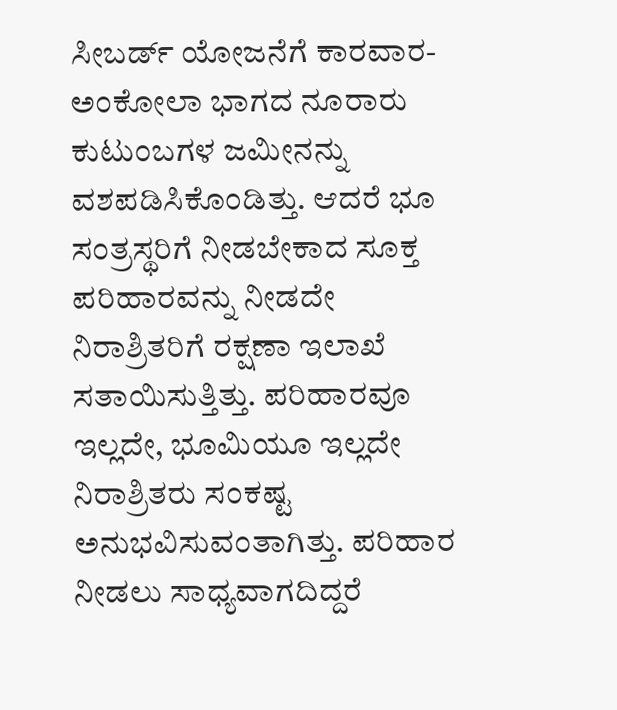ಸೀಬರ್ಡ್‌ ಯೋಜನೆಗೆ ಕಾರವಾರ- ಅಂಕೋಲಾ ಭಾಗದ ನೂರಾರು ಕುಟುಂಬಗಳ ಜಮೀನನ್ನು ವಶಪಡಿಸಿಕೊಂಡಿತ್ತು‌. ಆದರೆ ಭೂ ಸಂತ್ರಸ್ಥರಿಗೆ ನೀಡಬೇಕಾದ ಸೂಕ್ತ ಪರಿಹಾರವನ್ನು ನೀಡದೇ ನಿರಾಶ್ರಿತರಿಗೆ ರಕ್ಷಣಾ ಇಲಾಖೆ ಸತಾಯಿಸುತ್ತಿತ್ತು. ಪರಿಹಾರವೂ ಇಲ್ಲದೇ, ಭೂಮಿಯೂ ಇಲ್ಲದೇ ನಿರಾಶ್ರಿತರು ಸಂಕಷ್ಟ ಅನುಭವಿಸುವಂತಾಗಿತ್ತು. ಪರಿಹಾರ ನೀಡಲು ಸಾಧ್ಯವಾಗದಿದ್ದರೆ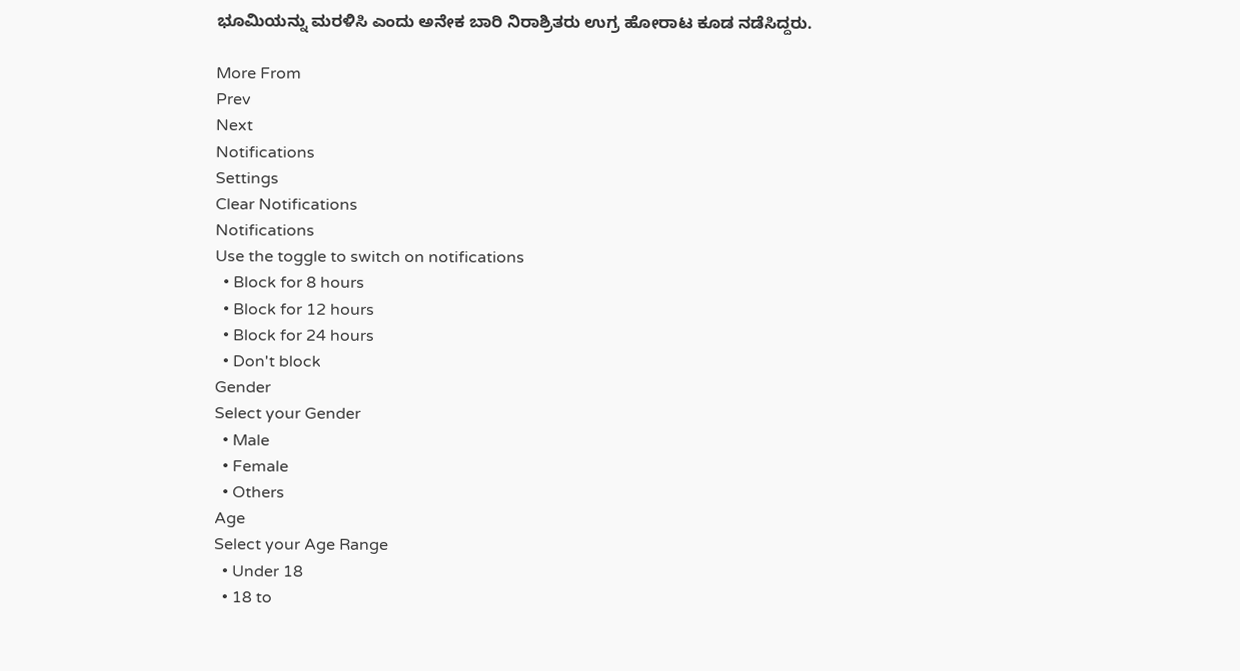ಭೂಮಿಯನ್ನು ಮರಳಿಸಿ ಎಂದು ಅನೇಕ ಬಾರಿ ನಿರಾಶ್ರಿತರು ಉಗ್ರ ಹೋರಾಟ ಕೂಡ ನಡೆಸಿದ್ದರು.

More From
Prev
Next
Notifications
Settings
Clear Notifications
Notifications
Use the toggle to switch on notifications
  • Block for 8 hours
  • Block for 12 hours
  • Block for 24 hours
  • Don't block
Gender
Select your Gender
  • Male
  • Female
  • Others
Age
Select your Age Range
  • Under 18
  • 18 to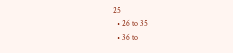25
  • 26 to 35
  • 36 to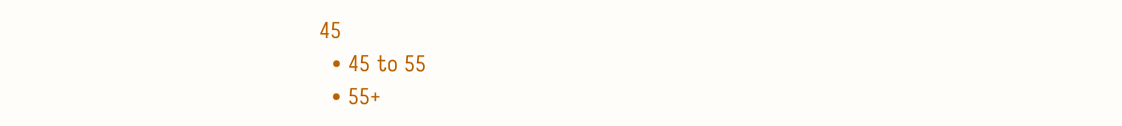45
  • 45 to 55
  • 55+